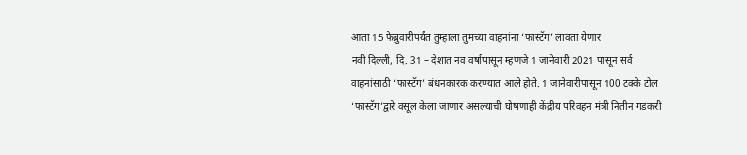आता 15 फेब्रुवारीपर्यंत तुम्हाला तुमच्या वाहनांना ‘फास्टॅग’ लावता येणार
नवी दिल्ली, दि. 31 – देशात नव वर्षापासून म्हणजे 1 जानेवारी 2021 पासून सर्व वाहनांसाठी ‘फास्टॅग’ बंधनकारक करण्यात आले होते. 1 जानेवारीपासून 100 टक्के टोल ‘फास्टॅग’द्वारे वसूल केला जाणार असल्याची घोषणाही केंद्रीय परिवहन मंत्री नितीन गडकरी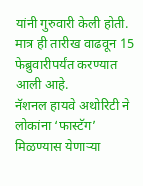यांनी गुरुवारी केली होती. मात्र ही तारीख वाढवून 15 फेब्रुवारीपर्यंत करण्यात आली आहे.
नॅशनल हायवे अथोरिटी ने लोकांना ‘फास्टॅग’ मिळण्यास येणाऱ्या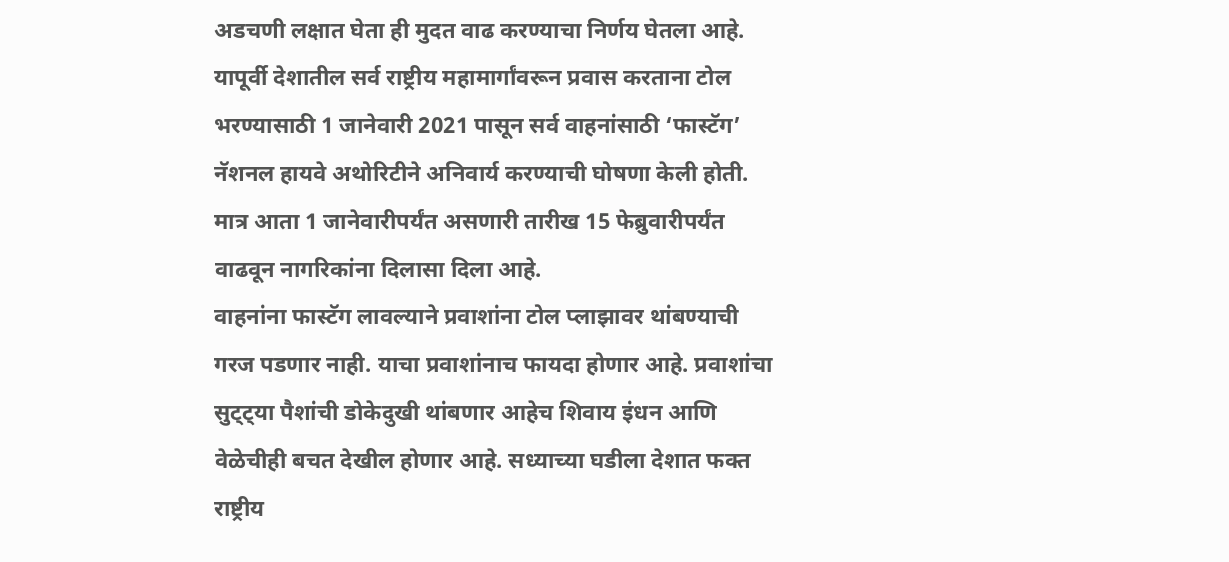अडचणी लक्षात घेता ही मुदत वाढ करण्याचा निर्णय घेतला आहे. यापूर्वी देशातील सर्व राष्ट्रीय महामार्गांवरून प्रवास करताना टोल भरण्यासाठी 1 जानेवारी 2021 पासून सर्व वाहनांसाठी ‘फास्टॅग’ नॅशनल हायवे अथोरिटीने अनिवार्य करण्याची घोषणा केली होती. मात्र आता 1 जानेवारीपर्यंत असणारी तारीख 15 फेब्रुवारीपर्यंत वाढवून नागरिकांना दिलासा दिला आहे.
वाहनांना फास्टॅग लावल्याने प्रवाशांना टोल प्लाझावर थांबण्याची गरज पडणार नाही. याचा प्रवाशांनाच फायदा होणार आहे. प्रवाशांचा सुट्ट्या पैशांची डोकेदुखी थांबणार आहेच शिवाय इंधन आणि वेळेचीही बचत देखील होणार आहे. सध्याच्या घडीला देशात फक्त राष्ट्रीय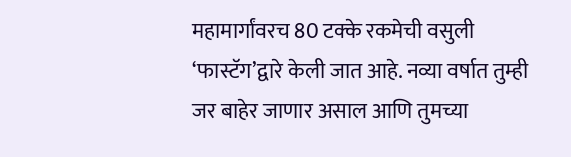महामार्गांवरच 80 टक्के रकमेची वसुली ‘फास्टॅग’द्वारे केली जात आहे. नव्या वर्षात तुम्ही जर बाहेर जाणार असाल आणि तुमच्या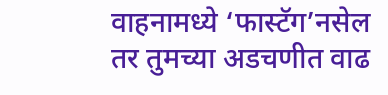वाहनामध्ये ‘फास्टॅग’नसेल तर तुमच्या अडचणीत वाढ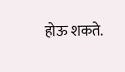होऊ शकते.